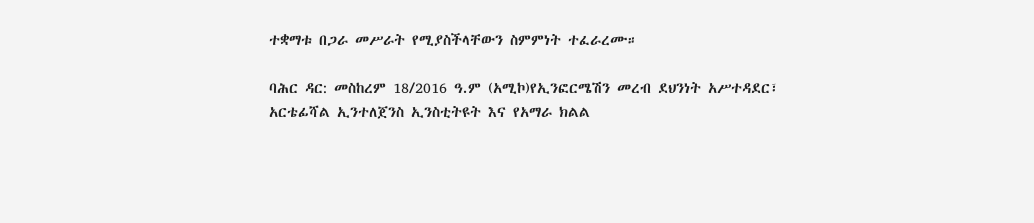ተቋማቱ በጋራ መሥራት የሚያስችላቸውን ስምምነት ተፈራረሙ።

ባሕር ዳር: መስከረም 18/2016 ዓ.ም (አሚኮ)የኢንፎርሜሽን መረብ ደህንነት አሥተዳደር፣ አርቴፊሻል ኢንተለጀንስ ኢንስቲትዩት እና የአማራ ክልል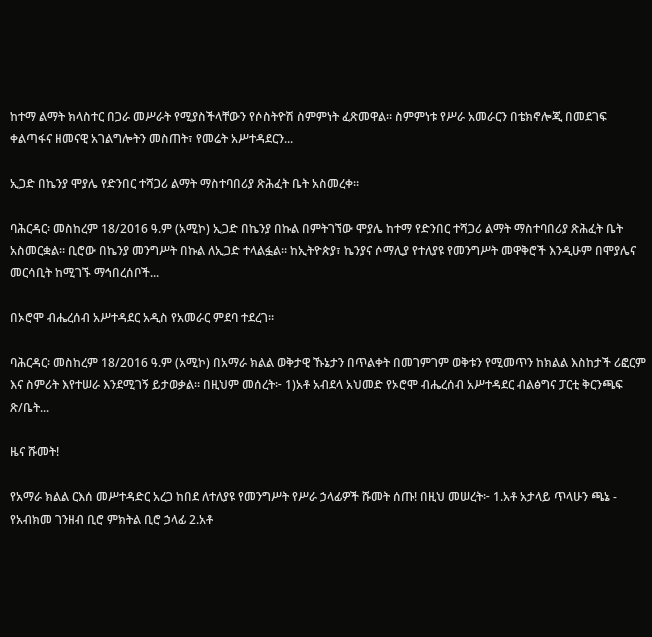ከተማ ልማት ክላስተር በጋራ መሥራት የሚያስችላቸውን የሶስትዮሽ ስምምነት ፈጽመዋል። ስምምነቱ የሥራ አመራርን በቴክኖሎጂ በመደገፍ ቀልጣፋና ዘመናዊ አገልግሎትን መስጠት፣ የመሬት አሥተዳደርን...

ኢጋድ በኬንያ ሞያሌ የድንበር ተሻጋሪ ልማት ማስተባበሪያ ጽሕፈት ቤት አስመረቀ።

ባሕርዳር፡ መስከረም 18/2016 ዓ.ም (አሚኮ) ኢጋድ በኬንያ በኩል በምትገኘው ሞያሌ ከተማ የድንበር ተሻጋሪ ልማት ማስተባበሪያ ጽሕፈት ቤት አስመርቋል። ቢሮው በኬንያ መንግሥት በኩል ለኢጋድ ተላልፏል። ከኢትዮጵያ፣ ኬንያና ሶማሊያ የተለያዩ የመንግሥት መዋቅሮች እንዲሁም በሞያሌና መርሳቢት ከሚገኙ ማኅበረሰቦች...

በኦሮሞ ብሔረሰብ አሥተዳደር አዲስ የአመራር ምደባ ተደረገ።

ባሕርዳር፡ መስከረም 18/2016 ዓ.ም (አሚኮ) በአማራ ክልል ወቅታዊ ኹኔታን በጥልቀት በመገምገም ወቅቱን የሚመጥን ከክልል እስከታች ሪፎርም እና ስምሪት እየተሠራ እንደሚገኝ ይታወቃል። በዚህም መሰረት፦ 1)አቶ አብደላ አህመድ የኦሮሞ ብሔረሰብ አሥተዳደር ብልፅግና ፓርቲ ቅርንጫፍ ጽ/ቤት...

ዜና ሹመት!

የአማራ ክልል ርእሰ መሥተዳድር አረጋ ከበደ ለተለያዩ የመንግሥት የሥራ ኃላፊዎች ሹመት ሰጡ! በዚህ መሠረት፦ 1.አቶ አታላይ ጥላሁን ጫኔ - የአብክመ ገንዘብ ቢሮ ምክትል ቢሮ ኃላፊ 2.አቶ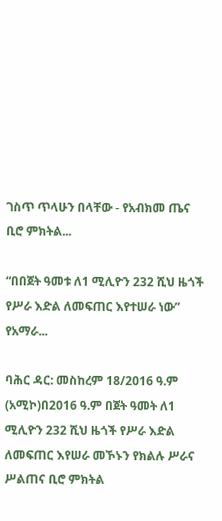ገስጥ ጥላሁን በላቸው - የአብክመ ጤና ቢሮ ምክትል...

“በበጀት ዓመቱ ለ1 ሚሊዮን 232 ሺህ ዜጎች የሥራ እድል ለመፍጠር እየተሠራ ነው” የአማራ...

ባሕር ዳር: መስከረም 18/2016 ዓ.ም (አሚኮ)በ2016 ዓ.ም በጀት ዓመት ለ1 ሚሊዮን 232 ሺህ ዜጎች የሥራ እድል ለመፍጠር እየሠራ መኾኑን የክልሉ ሥራና ሥልጠና ቢሮ ምክትል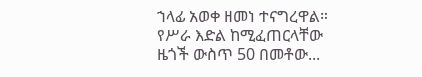ኀላፊ አወቀ ዘመነ ተናግረዋል። የሥራ እድል ከሚፈጠርላቸው ዜጎች ውስጥ 50 በመቶው...